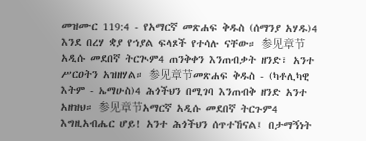መዝሙር 119:4 - የአማርኛ መጽሐፍ ቅዱስ (ሰማንያ አሃዱ)4 እንደ በረሃ ቋያ የኀያል ፍላጾች የተሳሉ ናቸው። 参见章节አዲሱ መደበኛ ትርጒም4 ጠንቅቀን እንጠብቃት ዘንድ፣ አንተ ሥርዐትን አዝዘሃል። 参见章节መጽሐፍ ቅዱስ - (ካቶሊካዊ እትም - ኤማሁስ)4 ሕጎችህን በሚገባ እንጠብቅ ዘንድ አንተ አዘዝህ። 参见章节አማርኛ አዲሱ መደበኛ ትርጉም4 እግዚአብሔር ሆይ! አንተ ሕጎችህን ሰጥተኸናል፤ በታማኝነት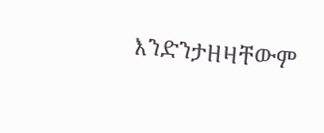እንድንታዘዛቸውም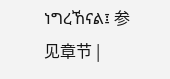ነግረኸናል፤ 参见章节 |